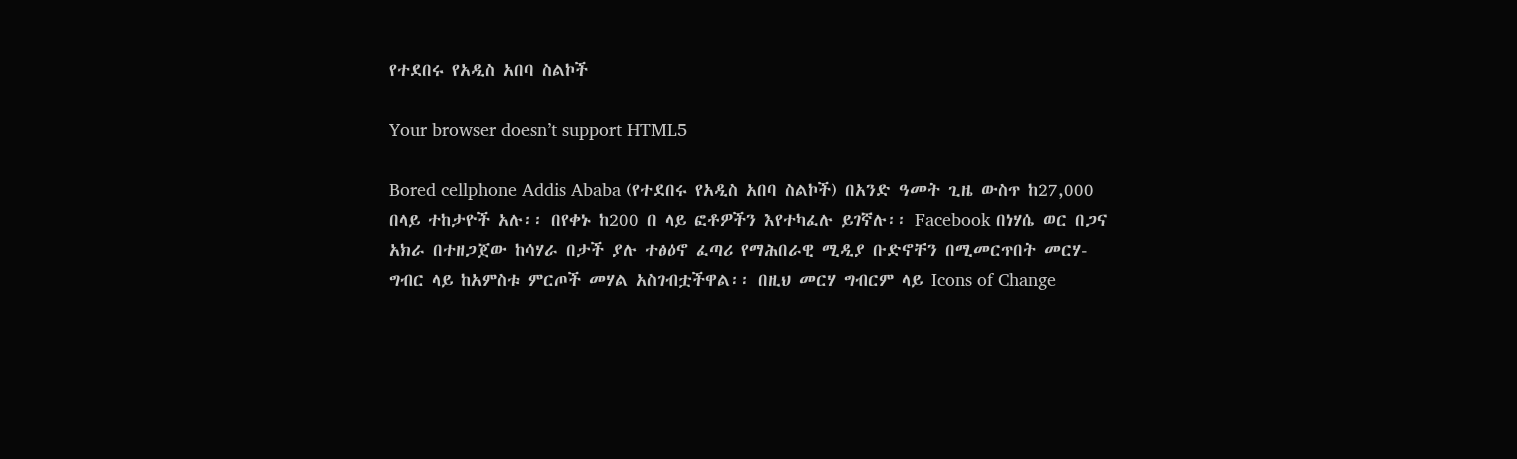የተደበሩ የአዲስ አበባ ስልኮች

Your browser doesn’t support HTML5

Bored cellphone Addis Ababa (የተደበሩ የአዲስ አበባ ስልኮች) በአንድ ዓመት ጊዜ ውስጥ ከ27,000 በላይ ተከታዮች አሉ፡፡ በየቀኑ ከ200 በ ላይ ፎቶዎችን እየተካፈሉ ይገኛሉ፡፡ Facebook በነሃሴ ወር በጋና አክራ በተዘጋጀው ከሳሃራ በታች ያሉ ተፅዕኖ ፈጣሪ የማሕበራዊ ሚዲያ ቡድኖቸን በሚመርጥበት መርሃ-ግብር ላይ ከአምስቱ ምርጦች መሃል አስገብቷችዋል፡፡ በዚህ መርሃ ግብርም ላይ Icons of Change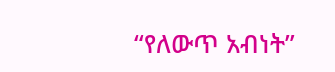“የለውጥ አብነት”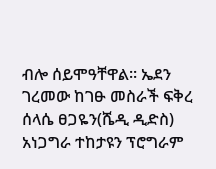ብሎ ሰይሞዓቸዋል፡፡ ኤደን ገረመው ከገፁ መስራች ፍቅረ ሰላሴ ፀጋዬን(ሼዲ ዲድስ) አነጋግራ ተከታዩን ፕሮግራም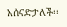አሰናድታለች፡፡